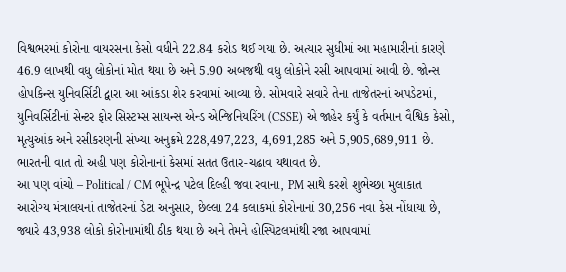વિશ્વભરમાં કોરોના વાયરસના કેસો વધીને 22.84 કરોડ થઈ ગયા છે. અત્યાર સુધીમાં આ મહામારીનાં કારણે 46.9 લાખથી વધુ લોકોનાં મોત થયા છે અને 5.90 અબજથી વધુ લોકોને રસી આપવામાં આવી છે. જોન્સ હોપકિન્સ યુનિવર્સિટી દ્વારા આ આંકડા શેર કરવામાં આવ્યા છે. સોમવારે સવારે તેના તાજેતરનાં અપડેટમાં, યુનિવર્સિટીનાં સેન્ટર ફોર સિસ્ટમ્સ સાયન્સ એન્ડ એન્જિનિયરિંગ (CSSE) એ જાહેર કર્યું કે વર્તમાન વૈશ્વિક કેસો, મૃત્યુઆંક અને રસીકરણની સંખ્યા અનુક્રમે 228,497,223, 4,691,285 અને 5,905,689,911 છે. ભારતની વાત તો અહી પણ કોરોનાનાં કેસમાં સતત ઉતાર-ચઢાવ યથાવત છે.
આ પણ વાંચો – Political / CM ભૂપેન્દ્ર પટેલ દિલ્હી જવા રવાના, PM સાથે કરશે શુભેચ્છા મુલાકાત
આરોગ્ય મંત્રાલયનાં તાજેતરનાં ડેટા અનુસાર, છેલ્લા 24 કલાકમાં કોરોનાનાં 30,256 નવા કેસ નોંધાયા છે, જ્યારે 43,938 લોકો કોરોનામાંથી ઠીક થયા છે અને તેમને હોસ્પિટલમાંથી રજા આપવામાં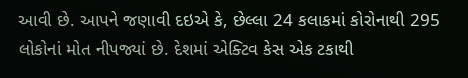આવી છે. આપને જણાવી દઇએ કે, છેલ્લા 24 કલાકમાં કોરોનાથી 295 લોકોનાં મોત નીપજ્યાં છે. દેશમાં એક્ટિવ કેસ એક ટકાથી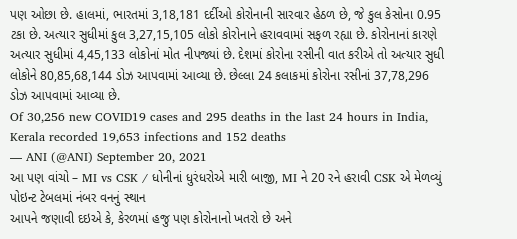પણ ઓછા છે. હાલમાં, ભારતમાં 3,18,181 દર્દીઓ કોરોનાની સારવાર હેઠળ છે, જે કુલ કેસોના 0.95 ટકા છે. અત્યાર સુધીમાં કુલ 3,27,15,105 લોકો કોરોનાને હરાવવામાં સફળ રહ્યા છે. કોરોનાનાં કારણે અત્યાર સુધીમાં 4,45,133 લોકોનાં મોત નીપજ્યાં છે. દેશમાં કોરોના રસીની વાત કરીએ તો અત્યાર સુધી લોકોને 80,85,68,144 ડોઝ આપવામાં આવ્યા છે. છેલ્લા 24 કલાકમાં કોરોના રસીનાં 37,78,296 ડોઝ આપવામાં આવ્યા છે.
Of 30,256 new COVID19 cases and 295 deaths in the last 24 hours in India, Kerala recorded 19,653 infections and 152 deaths
— ANI (@ANI) September 20, 2021
આ પણ વાંચો – MI vs CSK / ધોનીનાં ધુરંધરોએ મારી બાજી, MI ને 20 રને હરાવી CSK એ મેળવ્યું પોઇન્ટ ટેબલમાં નંબર વનનું સ્થાન
આપને જણાવી દઇએ કે, કેરળમાં હજુ પણ કોરોનાનો ખતરો છે અને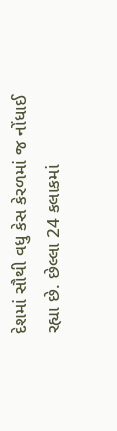દેશમાં સૌથી વધુ કેસ કેરળમાં જ નોંધાઈ રહ્યા છે. છેલ્લા 24 કલાકમાં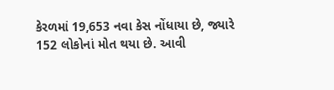કેરળમાં 19,653 નવા કેસ નોંધાયા છે, જ્યારે 152 લોકોનાં મોત થયા છે. આવી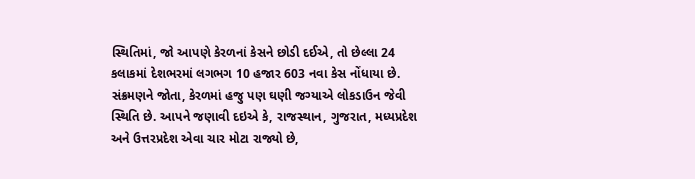સ્થિતિમાં, જો આપણે કેરળનાં કેસને છોડી દઈએ, તો છેલ્લા 24 કલાકમાં દેશભરમાં લગભગ 10 હજાર 603 નવા કેસ નોંધાયા છે. સંક્રમણને જોતા, કેરળમાં હજુ પણ ઘણી જગ્યાએ લોકડાઉન જેવી સ્થિતિ છે. આપને જણાવી દઇએ કે, રાજસ્થાન, ગુજરાત, મધ્યપ્રદેશ અને ઉત્તરપ્રદેશ એવા ચાર મોટા રાજ્યો છે,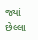જ્યાં છેલ્લા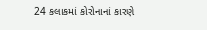24 કલાકમાં કોરોનાનાં કારણે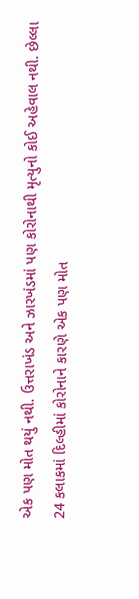એક પણ મોત થયું નથી. ઉત્તરાખંડ અને ઝારખંડમાં પણ કોરોનાથી મૃત્યુનો કોઈ અહેવાલ નથી. છેલ્લા 24 કલાકમાં દિલ્હીમાં કોરોનાને કારણે એક પણ મોત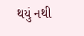થયું નથી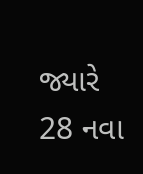જ્યારે 28 નવા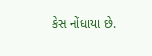કેસ નોંધાયા છે.